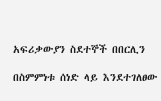አፍሪቃውያን ስደተኞች በበርሊን

በስምምነቱ ሰነድ ላይ እንደተገለፀው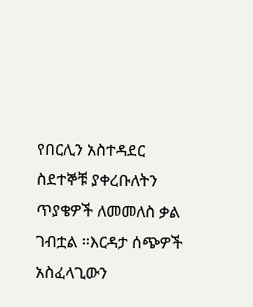የበርሊን አስተዳደር ስደተኞቹ ያቀረቡለትን ጥያቄዎች ለመመለስ ቃል ገብቷል ።እርዳታ ሰጭዎች አስፈላጊውን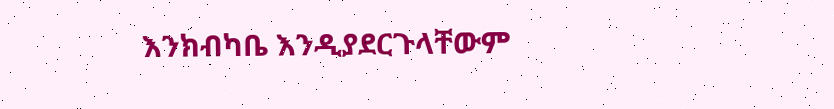እንክብካቤ እንዲያደርጉላቸውም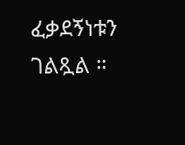ፈቃደኝነቱን ገልጿል ።